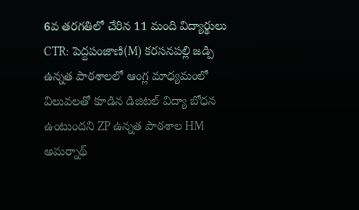6వ తరగతిలో చేరిన 11 మంది విద్యార్థులు
CTR: పెద్దపంజాణి(M) కరసనపల్లి జడ్పి ఉన్నత పాఠశాలలో ఆంగ్ల మాధ్యమంలో విలువలతో కూడిన డిజిటల్ విద్యా బోధన ఉంటుందని ZP ఉన్నత పాఠశాల HM అమర్నాథ్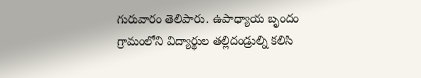గురువారం తెలిపారు. ఉపాధ్యాయ బృందం గ్రామంలోని విద్యార్థుల తల్లిదండ్రుల్ని కలిసి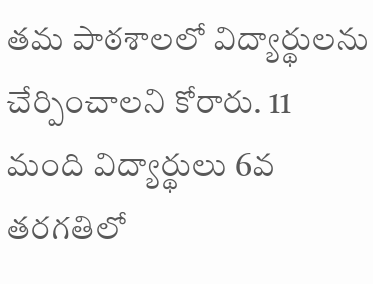తమ పాఠశాలలో విద్యార్థులను చేర్పించాలని కోరారు. 11 మంది విద్యార్థులు 6వ తరగతిలో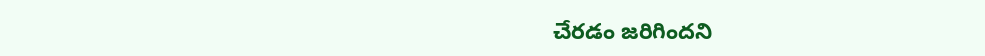చేరడం జరిగిందని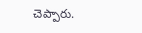చెప్పారు.